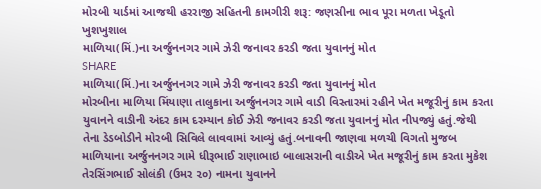મોરબી યાર્ડમાં આજથી હરરાજી સહિતની કામગીરી શરૂ: જણસીના ભાવ પૂરા મળતા ખેડૂતો ખુશખુશાલ
માળિયા(મિં.)ના અર્જુનનગર ગામે ઝેરી જનાવર કરડી જતા યુવાનનું મોત
SHARE
માળિયા(મિં.)ના અર્જુનનગર ગામે ઝેરી જનાવર કરડી જતા યુવાનનું મોત
મોરબીના માળિયા મિંયાણા તાલુકાના અર્જુનનગર ગામે વાડી વિસ્તારમાં રહીને ખેત મજૂરીનું કામ કરતા યુવાનને વાડીની અંદર કામ દરમ્યાન કોઈ ઝેરી જનાવર કરડી જતા યુવાનનું મોત નીપજ્યું હતું.જેથી તેના ડેડબોડીને મોરબી સિવિલે લાવવામાં આવ્યું હતું.બનાવની જાણવા મળચી વિગતો મુજબ માળિયાના અર્જુનનગર ગામે ધીરૂભાઈ રાણાભાઇ બાલાસરાની વાડીએ ખેત મજૂરીનું કામ કરતા મુકેશ તેરસિંગભાઈ સોલંકી (ઉમર ૨૦) નામના યુવાનને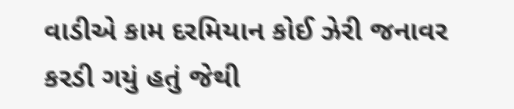વાડીએ કામ દરમિયાન કોઈ ઝેરી જનાવર કરડી ગયું હતું જેથી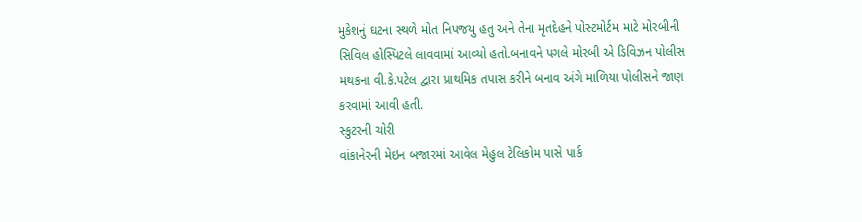મુકેશનું ઘટના સ્થળે મોત નિપજયુ હતુ અને તેના મૃતદેહને પોસ્ટમોર્ટમ માટે મોરબીની સિવિલ હોસ્પિટલે લાવવામાં આવ્યો હતો.બનાવને પગલે મોરબી એ ડિવિઝન પોલીસ મથકના વી.કે.પટેલ દ્વારા પ્રાથમિક તપાસ કરીને બનાવ અંગે માળિયા પોલીસને જાણ કરવામાં આવી હતી.
સ્કુટરની ચોરી
વાંકાનેરની મેઇન બજારમાં આવેલ મેહુલ ટેલિકોમ પાસે પાર્ક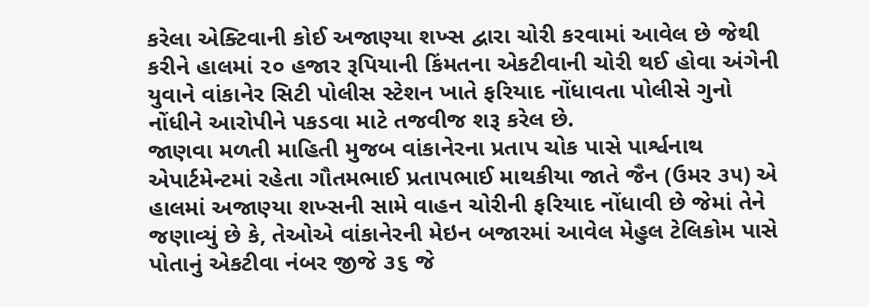કરેલા એક્ટિવાની કોઈ અજાણ્યા શખ્સ દ્વારા ચોરી કરવામાં આવેલ છે જેથી કરીને હાલમાં ૨૦ હજાર રૂપિયાની કિંમતના એકટીવાની ચોરી થઈ હોવા અંગેની યુવાને વાંકાનેર સિટી પોલીસ સ્ટેશન ખાતે ફરિયાદ નોંધાવતા પોલીસે ગુનો નોંધીને આરોપીને પકડવા માટે તજવીજ શરૂ કરેલ છે.
જાણવા મળતી માહિતી મુજબ વાંકાનેરના પ્રતાપ ચોક પાસે પાર્શ્વનાથ એપાર્ટમેન્ટમાં રહેતા ગૌતમભાઈ પ્રતાપભાઈ માથકીયા જાતે જૈન (ઉમર ૩૫) એ હાલમાં અજાણ્યા શખ્સની સામે વાહન ચોરીની ફરિયાદ નોંધાવી છે જેમાં તેને જણાવ્યું છે કે, તેઓએ વાંકાનેરની મેઇન બજારમાં આવેલ મેહુલ ટેલિકોમ પાસે પોતાનું એકટીવા નંબર જીજે ૩૬ જે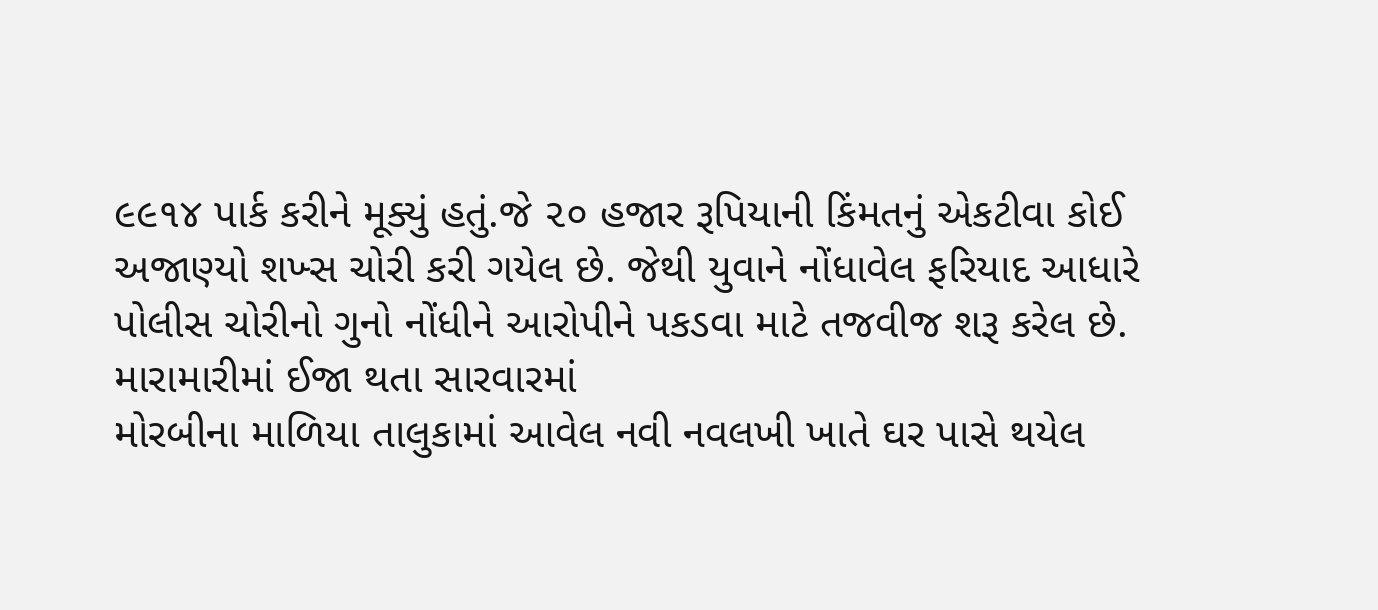૯૯૧૪ પાર્ક કરીને મૂક્યું હતું.જે ૨૦ હજાર રૂપિયાની કિંમતનું એકટીવા કોઈ અજાણ્યો શખ્સ ચોરી કરી ગયેલ છે. જેથી યુવાને નોંધાવેલ ફરિયાદ આધારે પોલીસ ચોરીનો ગુનો નોંધીને આરોપીને પકડવા માટે તજવીજ શરૂ કરેલ છે.
મારામારીમાં ઈજા થતા સારવારમાં
મોરબીના માળિયા તાલુકામાં આવેલ નવી નવલખી ખાતે ઘર પાસે થયેલ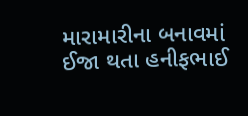મારામારીના બનાવમાં ઈજા થતા હનીફભાઈ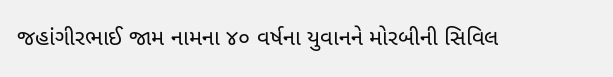જહાંગીરભાઈ જામ નામના ૪૦ વર્ષના યુવાનને મોરબીની સિવિલ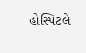હોસ્પિટલે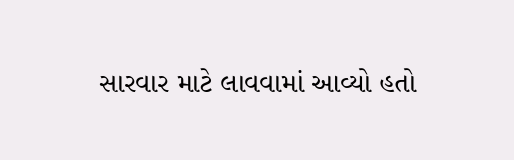સારવાર માટે લાવવામાં આવ્યો હતો